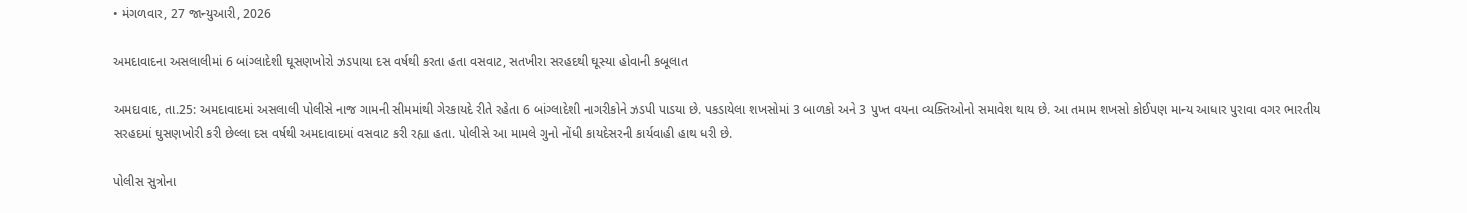• મંગળવાર, 27 જાન્યુઆરી, 2026

અમદાવાદના અસલાલીમાં 6 બાંગ્લાદેશી ઘૂસણખોરો ઝડપાયા દસ વર્ષથી કરતા હતા વસવાટ, સતખીરા સરહદથી ઘૂસ્યા હોવાની કબૂલાત

અમદાવાદ, તા.25: અમદાવાદમાં અસલાલી પોલીસે નાજ ગામની સીમમાંથી ગેરકાયદે રીતે રહેતા 6 બાંગ્લાદેશી નાગરીકોને ઝડપી પાડયા છે. પકડાયેલા શખસોમાં 3 બાળકો અને 3 પુખ્ત વયના વ્યક્તિઓનો સમાવેશ થાય છે. આ તમામ શખસો કોઈપણ માન્ય આધાર પુરાવા વગર ભારતીય સરહદમાં ઘુસણખોરી કરી છેલ્લા દસ વર્ષથી અમદાવાદમાં વસવાટ કરી રહ્યા હતા. પોલીસે આ મામલે ગુનો નોંધી કાયદેસરની કાર્યવાહી હાથ ધરી છે.

પોલીસ સુત્રોના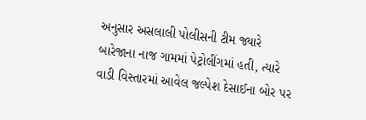અનુસાર અસલાલી પોલીસની ટીમ જ્યારે બારેજાના નાજ ગામમાં પેટ્રોલીંગમાં હતી, ત્યારે વાડી વિસ્તારમાં આવેલ જલ્પેશ દેસાઈના બોર પર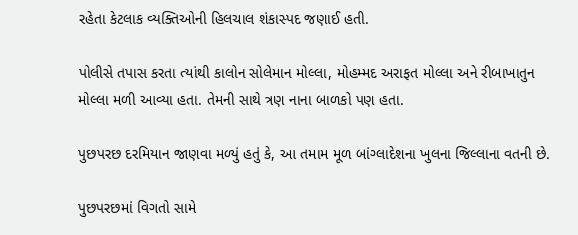રહેતા કેટલાક વ્યક્તિઓની હિલચાલ શંકાસ્પદ જણાઈ હતી.

પોલીસે તપાસ કરતા ત્યાંથી કાલોન સોલેમાન મોલ્લા, મોહમ્મદ અરાફત મોલ્લા અને રીબાખાતુન મોલ્લા મળી આવ્યા હતા. તેમની સાથે ત્રણ નાના બાળકો પણ હતા.

પુછપરછ દરમિયાન જાણવા મળ્યું હતું કે, આ તમામ મૂળ બાંગ્લાદેશના ખુલના જિલ્લાના વતની છે.

પુછપરછમાં વિગતો સામે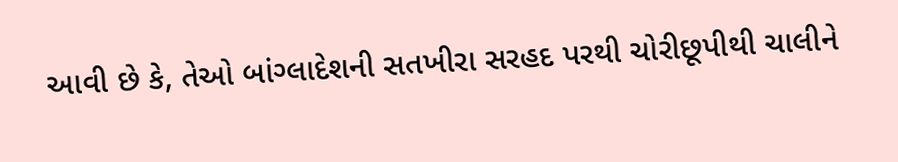આવી છે કે, તેઓ બાંગ્લાદેશની સતખીરા સરહદ પરથી ચોરીછૂપીથી ચાલીને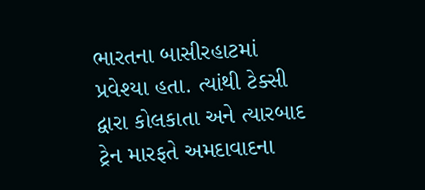ભારતના બાસીરહાટમાં પ્રવેશ્યા હતા. ત્યાંથી ટેક્સી દ્વારા કોલકાતા અને ત્યારબાદ ટ્રેન મારફતે અમદાવાદના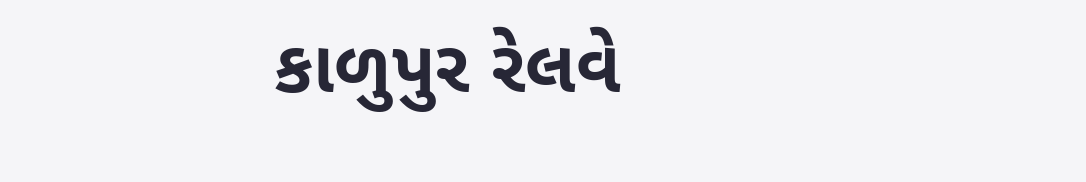કાળુપુર રેલવે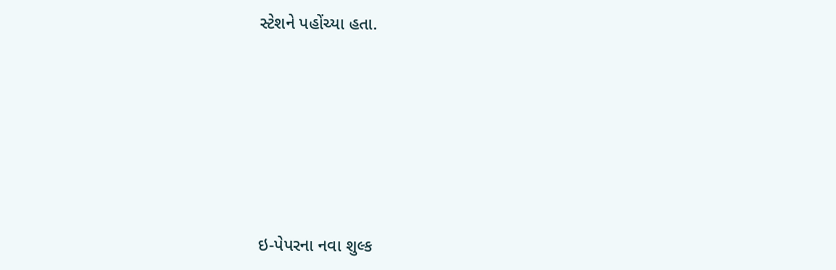સ્ટેશને પહોંચ્યા હતા.







ઇ-પેપરના નવા શુલ્ક